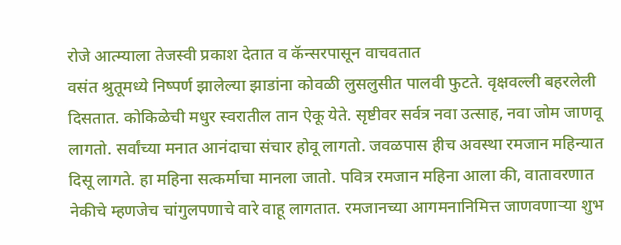रोजे आत्म्याला तेजस्वी प्रकाश देतात व कॅन्सरपासून वाचवतात
वसंत श्रुतूमध्ये निष्पर्ण झालेल्या झाडांना कोवळी लुसलुसीत पालवी फुटते. वृक्षवल्ली बहरलेली दिसतात. कोकिळेची मधुर स्वरातील तान ऐकू येते. सृष्टीवर सर्वत्र नवा उत्साह, नवा जोम जाणवू लागतो. सर्वांच्या मनात आनंदाचा संचार होवू लागतो. जवळपास हीच अवस्था रमजान महिन्यात दिसू लागते. हा महिना सत्कर्माचा मानला जातो. पवित्र रमजान महिना आला की, वातावरणात नेकीचे म्हणजेच चांगुलपणाचे वारे वाहू लागतात. रमजानच्या आगमनानिमित्त जाणवणाऱ्या शुभ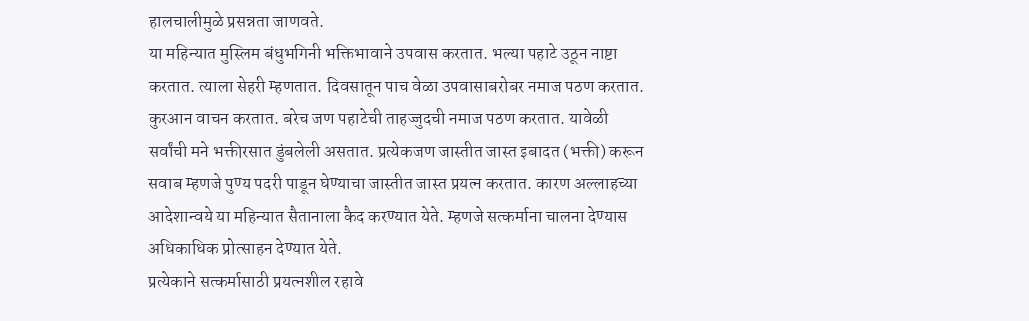हालचालीमुळे प्रसन्नता जाणवते.
या महिन्यात मुस्लिम बंधुभगिनी भक्तिभावाने उपवास करतात. भल्या पहाटे उठून नाष्टा करतात. त्याला सेहरी म्हणतात. दिवसातून पाच वेळा उपवासाबरोबर नमाज पठण करतात. कुरआन वाचन करतात. बरेच जण पहाटेची ताहज्जुदची नमाज पठण करतात. यावेळी सर्वांची मने भक्तीरसात डुंबलेली असतात. प्रत्येकजण जास्तीत जास्त इबादत (भक्ती) करून सवाब म्हणजे पुण्य पदरी पाडून घेण्याचा जास्तीत जास्त प्रयत्न करतात. कारण अल्लाहच्या आदेशान्वये या महिन्यात सैतानाला कैद करण्यात येते. म्हणजे सत्कर्माना चालना देण्यास अधिकाधिक प्रोत्साहन देण्यात येते.
प्रत्येकाने सत्कर्मासाठी प्रयत्नशील रहावे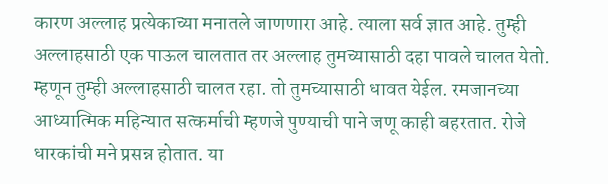कारण अल्लाह प्रत्येकाच्या मनातले जाणणारा आहे. त्याला सर्व ज्ञात आहे. तुम्ही अल्लाहसाठी एक पाऊल चालतात तर अल्लाह तुमच्यासाठी दहा पावले चालत येतो. म्हणून तुम्ही अल्लाहसाठी चालत रहा. तो तुमच्यासाठी धावत येईल. रमजानच्या आध्यात्मिक महिन्यात सत्कर्माची म्हणजे पुण्याची पाने जणू काही बहरतात. रोजे धारकांची मने प्रसन्न होतात. या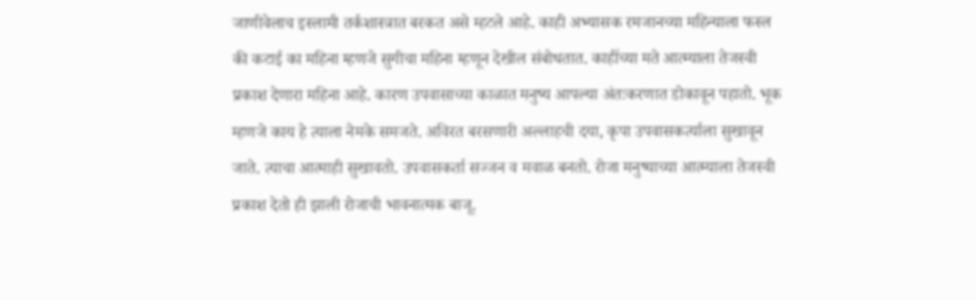जाणीवेलाच इस्लामी तर्कशास्त्रात बरकत असे म्हटले आहे. काही अभ्यासक रमजानच्या महिन्याला फस्ल की कटाई का महिना म्हणजे सुगीचा महिना म्हणून देखील संबोधतात. काहींच्या मते आत्म्याला तेजस्वी प्रकाश देणारा महिना आहे. कारण उपवासाच्या काळात मनुष्य आपल्या अंतःकरणात डोकावून पहातो. भूक म्हणजे काय हे त्याला नेमके समजते. अविरत बरसणारी अल्लाहची दया, कृपा उपवासकर्त्याला सुखावून जाते. त्याचा आत्माही सुखावतो. उपवासकर्ता सज्जन व मवाळ बनतो. रोजा मनुष्याच्या आत्म्याला तेजस्वी प्रकाश देतो ही झाली रोजाची भावनात्मक बाजू.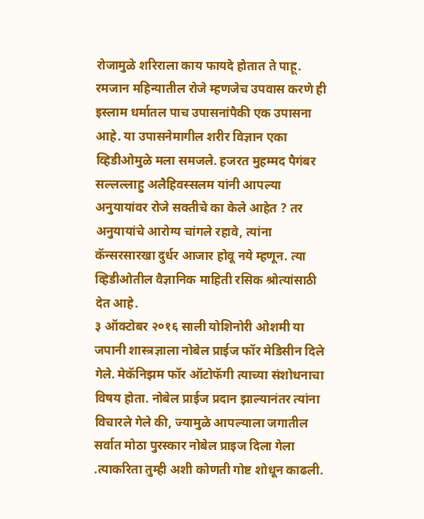रोजामुळे शरिराला काय फायदे होतात ते पाहू.
रमजान महिन्यातील रोजे म्हणजेच उपवास करणे ही इस्लाम धर्मातल पाच उपासनांपैकी एक उपासना आहे. या उपासनेमागील शरीर विज्ञान एका व्हिडीओमुळे मला समजले. हजरत मुहम्मद पैगंबर सल्लल्लाहु अलैहिवस्सलम यांनी आपल्या अनुयायांवर रोजे सक्तीचे का केले आहेत ? तर अनुयायांचे आरोग्य चांगले रहावे, त्यांना कॅन्सरसारखा दुर्धर आजार होवू नये म्हणून. त्या व्हिडीओतील वैज्ञानिक माहिती रसिक श्रोत्यांसाठी देत आहे.
३ ऑक्टोबर २०१६ साली योशिनोरी ओशमी या जपानी शास्त्रज्ञाला नोबेल प्राईज फॉर मेडिसीन दिले गेले. मेकॅनिझम फॉर ऑटोफॅगी त्याच्या संशोधनाचा विषय होता. नोबेल प्राईज प्रदान झाल्यानंतर त्यांना विचारले गेले की, ज्यामुळे आपल्याला जगातील सर्वात मोठा पुरस्कार नोबेल प्राइज दिला गेला .त्याकरिता तुम्ही अशी कोणती गोष्ट शोधून काढली.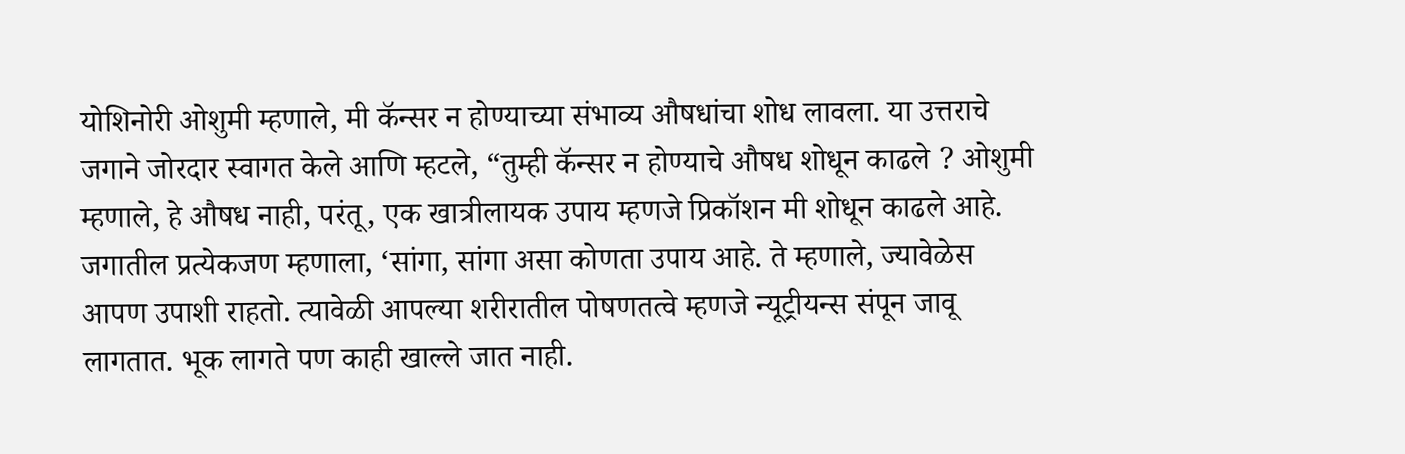योशिनोरी ओशुमी म्हणाले, मी कॅन्सर न होण्याच्या संभाव्य औषधांचा शोध लावला. या उत्तराचे जगाने जोरदार स्वागत केले आणि म्हटले, “तुम्ही कॅन्सर न होण्याचे औषध शोधून काढले ? ओशुमी म्हणाले, हे औषध नाही, परंतू, एक खात्रीलायक उपाय म्हणजे प्रिकॉशन मी शोधून काढले आहे. जगातील प्रत्येकजण म्हणाला, ‘सांगा, सांगा असा कोणता उपाय आहे. ते म्हणाले, ज्यावेळेस आपण उपाशी राहतो. त्यावेळी आपल्या शरीरातील पोषणतत्वे म्हणजे न्यूट्रीयन्स संपून जावू लागतात. भूक लागते पण काही खाल्ले जात नाही.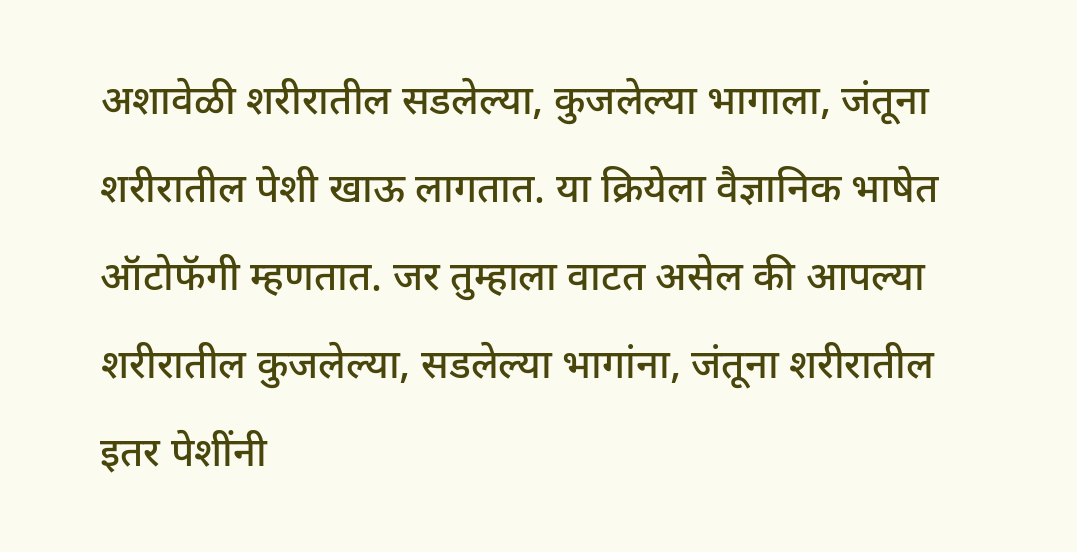अशावेळी शरीरातील सडलेल्या, कुजलेल्या भागाला, जंतूना शरीरातील पेशी खाऊ लागतात. या क्रियेला वैज्ञानिक भाषेत ऑटोफॅगी म्हणतात. जर तुम्हाला वाटत असेल की आपल्या शरीरातील कुजलेल्या, सडलेल्या भागांना, जंतूना शरीरातील इतर पेशींनी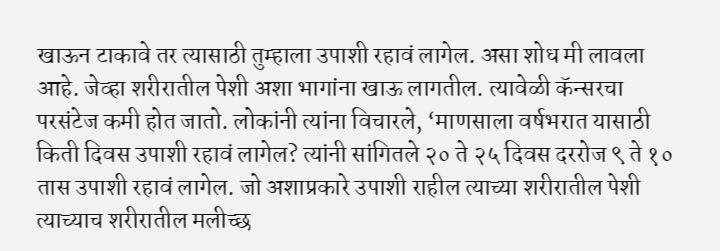खाऊन टाकावे तर त्यासाठी तुम्हाला उपाशी रहावं लागेल. असा शोध मी लावला आहे. जेव्हा शरीरातील पेशी अशा भागांना खाऊ लागतील. त्यावेळी कॅन्सरचा परसंटेज कमी होत जातो. लोकांनी त्यांना विचारले, ‘माणसाला वर्षभरात यासाठी किती दिवस उपाशी रहावं लागेल? त्यांनी सांगितले २० ते २५ दिवस दररोज ९ ते १० तास उपाशी रहावं लागेल. जो अशाप्रकारे उपाशी राहील त्याच्या शरीरातील पेशी त्याच्याच शरीरातील मलीच्छ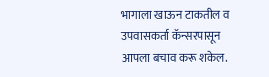भागाला खाऊन टाकतील व उपवासकर्ता कॅन्सरपासून आपला बचाव करू शकेल.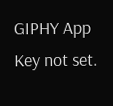GIPHY App Key not set.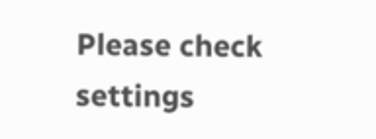Please check settings